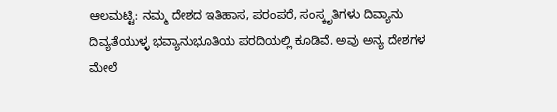ಆಲಮಟ್ಟಿ: ನಮ್ಮ ದೇಶದ ಇತಿಹಾಸ, ಪರಂಪರೆ, ಸಂಸ್ಕೃತಿಗಳು ದಿವ್ಯಾನು ದಿವ್ಯತೆಯುಳ್ಳ ಭವ್ಯಾನುಭೂತಿಯ ಪರದಿಯಲ್ಲಿ ಕೂಡಿವೆ. ಅವು ಅನ್ಯ ದೇಶಗಳ ಮೇಲೆ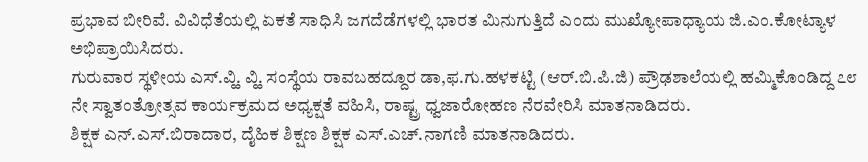ಪ್ರಭಾವ ಬೀರಿವೆ. ವಿವಿಧೆತೆಯಲ್ಲಿ ಏಕತೆ ಸಾಧಿಸಿ ಜಗದೆಡೆಗಳಲ್ಲಿ ಭಾರತ ಮಿನುಗುತ್ತಿದೆ ಎಂದು ಮುಖ್ಯೋಪಾಧ್ಯಾಯ ಜಿ.ಎಂ.ಕೋಟ್ಯಾಳ ಅಭಿಪ್ರಾಯಿಸಿದರು.
ಗುರುವಾರ ಸ್ಥಳೀಯ ಎಸ್.ವ್ಹಿ. ವ್ಹಿ. ಸಂಸ್ಥೆಯ ರಾವಬಹದ್ದೂರ ಡಾ,ಫ.ಗು.ಹಳಕಟ್ಟಿ (ಆರ್.ಬಿ.ಪಿ.ಜಿ) ಪ್ರೌಢಶಾಲೆಯಲ್ಲಿ ಹಮ್ಮಿಕೊಂಡಿದ್ದ ೭೮ ನೇ ಸ್ವಾತಂತ್ರೋತ್ಸವ ಕಾರ್ಯಕ್ರಮದ ಅಧ್ಯಕ್ಷತೆ ವಹಿಸಿ, ರಾಷ್ಟ್ರ ಧ್ವಜಾರೋಹಣ ನೆರವೇರಿಸಿ ಮಾತನಾಡಿದರು.
ಶಿಕ್ಷಕ ಎನ್.ಎಸ್.ಬಿರಾದಾರ, ದೈಹಿಕ ಶಿಕ್ಷಣ ಶಿಕ್ಷಕ ಎಸ್.ಎಚ್.ನಾಗಣಿ ಮಾತನಾಡಿದರು.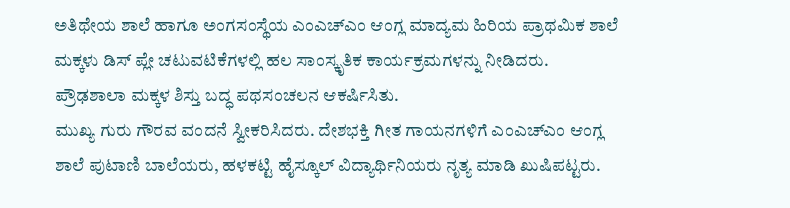ಅತಿಥೇಯ ಶಾಲೆ ಹಾಗೂ ಅಂಗಸಂಸ್ಥೆಯ ಎಂಎಚ್ಎಂ ಆಂಗ್ಲ ಮಾದ್ಯಮ ಹಿರಿಯ ಪ್ರಾಥಮಿಕ ಶಾಲೆ ಮಕ್ಕಳು ಡಿಸ್ ಪ್ಲೇ ಚಟುವಟಿಕೆಗಳಲ್ಲಿ ಹಲ ಸಾಂಸ್ಕೃತಿಕ ಕಾರ್ಯಕ್ರಮಗಳನ್ನು ನೀಡಿದರು. ಪ್ರೌಢಶಾಲಾ ಮಕ್ಕಳ ಶಿಸ್ತು ಬದ್ಧ ಪಥಸಂಚಲನ ಆಕರ್ಷಿಸಿತು.
ಮುಖ್ಯ ಗುರು ಗೌರವ ವಂದನೆ ಸ್ವೀಕರಿಸಿದರು. ದೇಶಭಕ್ತಿ ಗೀತ ಗಾಯನಗಳಿಗೆ ಎಂಎಚ್ಎಂ ಆಂಗ್ಲ ಶಾಲೆ ಪುಟಾಣಿ ಬಾಲೆಯರು, ಹಳಕಟ್ಟಿ ಹೈಸ್ಕೂಲ್ ವಿದ್ಯಾರ್ಥಿನಿಯರು ನೃತ್ಯ ಮಾಡಿ ಖುಷಿಪಟ್ಟರು.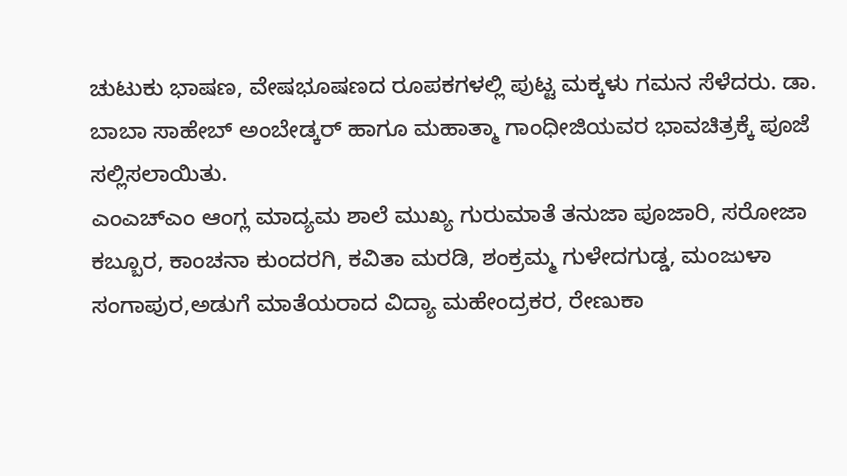ಚುಟುಕು ಭಾಷಣ, ವೇಷಭೂಷಣದ ರೂಪಕಗಳಲ್ಲಿ ಪುಟ್ಟ ಮಕ್ಕಳು ಗಮನ ಸೆಳೆದರು. ಡಾ. ಬಾಬಾ ಸಾಹೇಬ್ ಅಂಬೇಡ್ಕರ್ ಹಾಗೂ ಮಹಾತ್ಮಾ ಗಾಂಧೀಜಿಯವರ ಭಾವಚಿತ್ರಕ್ಕೆ ಪೂಜೆ ಸಲ್ಲಿಸಲಾಯಿತು.
ಎಂಎಚ್ಎಂ ಆಂಗ್ಲ ಮಾದ್ಯಮ ಶಾಲೆ ಮುಖ್ಯ ಗುರುಮಾತೆ ತನುಜಾ ಪೂಜಾರಿ, ಸರೋಜಾ ಕಬ್ಬೂರ, ಕಾಂಚನಾ ಕುಂದರಗಿ, ಕವಿತಾ ಮರಡಿ, ಶಂಕ್ರಮ್ಮ ಗುಳೇದಗುಡ್ಡ, ಮಂಜುಳಾ ಸಂಗಾಪುರ,ಅಡುಗೆ ಮಾತೆಯರಾದ ವಿದ್ಯಾ ಮಹೇಂದ್ರಕರ, ರೇಣುಕಾ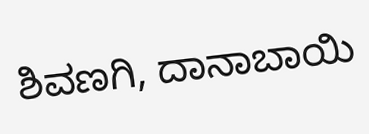ಶಿವಣಗಿ, ದಾನಾಬಾಯಿ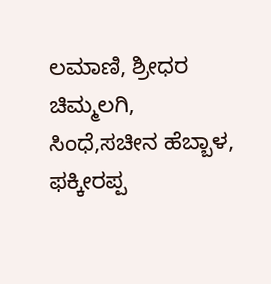ಲಮಾಣಿ, ಶ್ರೀಧರ ಚಿಮ್ಮಲಗಿ, ಸಿಂಧೆ,ಸಚೀನ ಹೆಬ್ಬಾಳ, ಫಕ್ಕೀರಪ್ಪ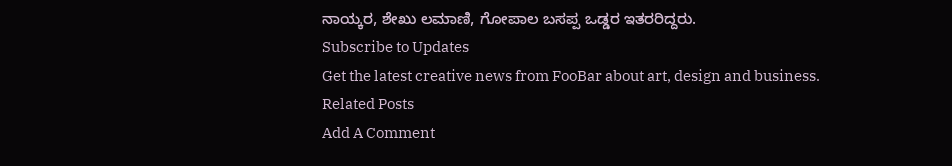ನಾಯ್ಕರ, ಶೇಖು ಲಮಾಣಿ, ಗೋಪಾಲ ಬಸಪ್ಪ ಒಡ್ಡರ ಇತರರಿದ್ದರು.
Subscribe to Updates
Get the latest creative news from FooBar about art, design and business.
Related Posts
Add A Comment